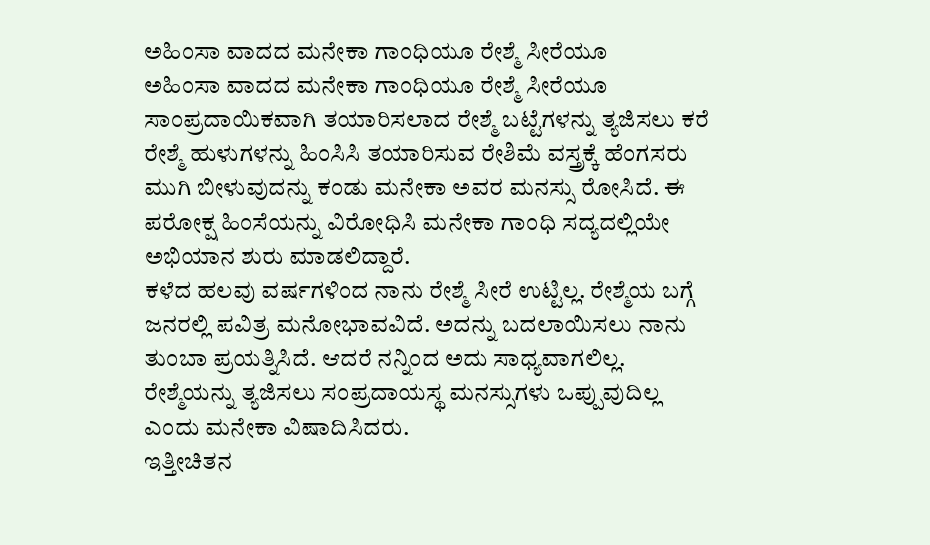ಅಹಿಂಸಾ ವಾದದ ಮನೇಕಾ ಗಾಂಧಿಯೂ ರೇಶ್ಮೆ ಸೀರೆಯೂ
ಅಹಿಂಸಾ ವಾದದ ಮನೇಕಾ ಗಾಂಧಿಯೂ ರೇಶ್ಮೆ ಸೀರೆಯೂ
ಸಾಂಪ್ರದಾಯಿಕವಾಗಿ ತಯಾರಿಸಲಾದ ರೇಶ್ಮೆ ಬಟ್ಟೆಗಳನ್ನು ತ್ಯಜಿಸಲು ಕರೆ
ರೇಶ್ಮೆ ಹುಳುಗಳನ್ನು ಹಿಂಸಿಸಿ ತಯಾರಿಸುವ ರೇಶಿಮೆ ವಸ್ತ್ರಕ್ಕೆ ಹೆಂಗಸರು ಮುಗಿ ಬೀಳುವುದನ್ನು ಕಂಡು ಮನೇಕಾ ಅವರ ಮನಸ್ಸು ರೋಸಿದೆ. ಈ ಪರೋಕ್ಷ ಹಿಂಸೆಯನ್ನು ವಿರೋಧಿಸಿ ಮನೇಕಾ ಗಾಂಧಿ ಸದ್ಯದಲ್ಲಿಯೇ ಅಭಿಯಾನ ಶುರು ಮಾಡಲಿದ್ದಾರೆ.
ಕಳೆದ ಹಲವು ವರ್ಷಗಳಿಂದ ನಾನು ರೇಶ್ಮೆ ಸೀರೆ ಉಟ್ಟಿಲ್ಲ. ರೇಶ್ಮೆಯ ಬಗ್ಗೆ ಜನರಲ್ಲಿ ಪವಿತ್ರ ಮನೋಭಾವವಿದೆ. ಅದನ್ನು ಬದಲಾಯಿಸಲು ನಾನು ತುಂಬಾ ಪ್ರಯತ್ನಿಸಿದೆ. ಆದರೆ ನನ್ನಿಂದ ಅದು ಸಾಧ್ಯವಾಗಲಿಲ್ಲ. ರೇಶ್ಮೆಯನ್ನು ತ್ಯಜಿಸಲು ಸಂಪ್ರದಾಯಸ್ಥ ಮನಸ್ಸುಗಳು ಒಪ್ಪುವುದಿಲ್ಲ ಎಂದು ಮನೇಕಾ ವಿಷಾದಿಸಿದರು.
ಇತ್ತೀಚಿತನ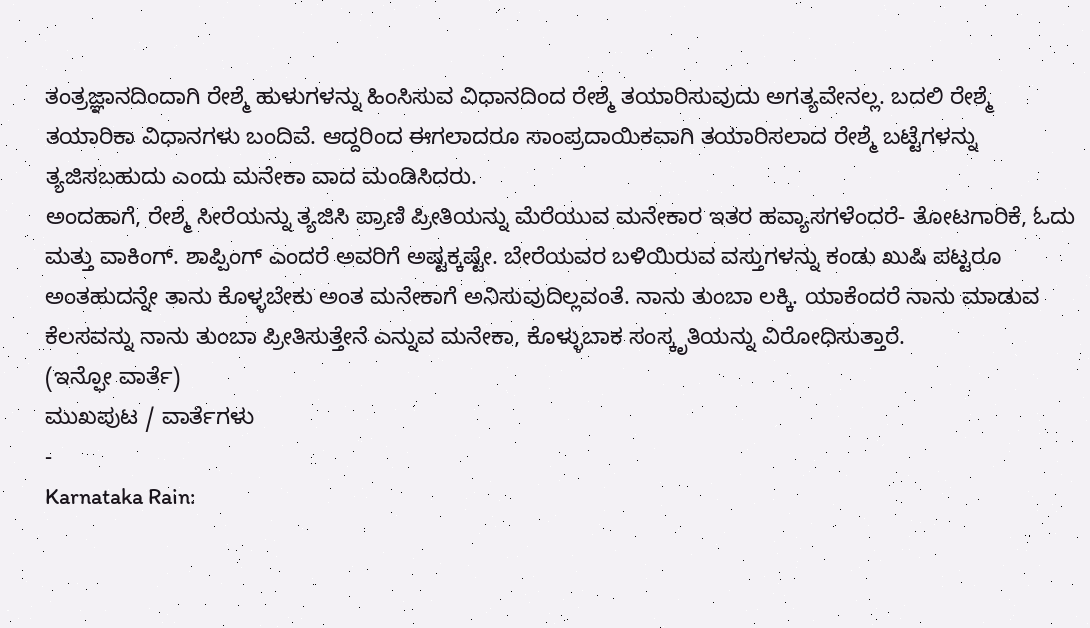ತಂತ್ರಜ್ಞಾನದಿಂದಾಗಿ ರೇಶ್ಮೆ ಹುಳುಗಳನ್ನು ಹಿಂಸಿಸುವ ವಿಧಾನದಿಂದ ರೇಶ್ಮೆ ತಯಾರಿಸುವುದು ಅಗತ್ಯವೇನಲ್ಲ. ಬದಲಿ ರೇಶ್ಮೆ ತಯಾರಿಕಾ ವಿಧಾನಗಳು ಬಂದಿವೆ. ಆದ್ದರಿಂದ ಈಗಲಾದರೂ ಸಾಂಪ್ರದಾಯಿಕವಾಗಿ ತಯಾರಿಸಲಾದ ರೇಶ್ಮೆ ಬಟ್ಟೆಗಳನ್ನು ತ್ಯಜಿಸಬಹುದು ಎಂದು ಮನೇಕಾ ವಾದ ಮಂಡಿಸಿದರು.
ಅಂದಹಾಗೆ, ರೇಶ್ಮೆ ಸೀರೆಯನ್ನು ತ್ಯಜಿಸಿ ಪ್ರಾಣಿ ಪ್ರೀತಿಯನ್ನು ಮೆರೆಯುವ ಮನೇಕಾರ ಇತರ ಹವ್ಯಾಸಗಳೆಂದರೆ- ತೋಟಗಾರಿಕೆ, ಓದು ಮತ್ತು ವಾಕಿಂಗ್. ಶಾಪ್ಪಿಂಗ್ ಎಂದರೆ ಅವರಿಗೆ ಅಷ್ಟಕ್ಕಷ್ಟೇ. ಬೇರೆಯವರ ಬಳಿಯಿರುವ ವಸ್ತುಗಳನ್ನು ಕಂಡು ಖುಷಿ ಪಟ್ಟರೂ ಅಂತಹುದನ್ನೇ ತಾನು ಕೊಳ್ಳಬೇಕು ಅಂತ ಮನೇಕಾಗೆ ಅನಿಸುವುದಿಲ್ಲವಂತೆ. ನಾನು ತುಂಬಾ ಲಕ್ಕಿ. ಯಾಕೆಂದರೆ ನಾನು ಮಾಡುವ ಕೆಲಸವನ್ನು ನಾನು ತುಂಬಾ ಪ್ರೀತಿಸುತ್ತೇನೆ ಎನ್ನುವ ಮನೇಕಾ, ಕೊಳ್ಳುಬಾಕ ಸಂಸ್ಕೃತಿಯನ್ನು ವಿರೋಧಿಸುತ್ತಾರೆ.
(ಇನ್ಫೋ ವಾರ್ತೆ)
ಮುಖಪುಟ / ವಾರ್ತೆಗಳು
-
Karnataka Rain: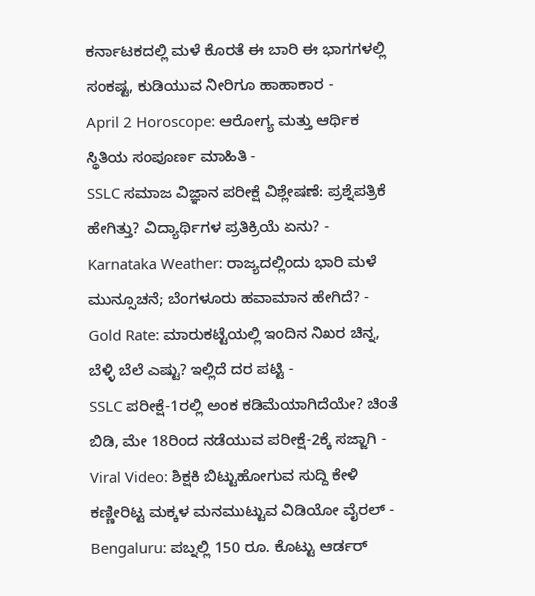ಕರ್ನಾಟಕದಲ್ಲಿ ಮಳೆ ಕೊರತೆ ಈ ಬಾರಿ ಈ ಭಾಗಗಳಲ್ಲಿ ಸಂಕಷ್ಟ, ಕುಡಿಯುವ ನೀರಿಗೂ ಹಾಹಾಕಾರ -
April 2 Horoscope: ಆರೋಗ್ಯ ಮತ್ತು ಆರ್ಥಿಕ ಸ್ಥಿತಿಯ ಸಂಪೂರ್ಣ ಮಾಹಿತಿ -
SSLC ಸಮಾಜ ವಿಜ್ಞಾನ ಪರೀಕ್ಷೆ ವಿಶ್ಲೇಷಣೆ: ಪ್ರಶ್ನೆಪತ್ರಿಕೆ ಹೇಗಿತ್ತು? ವಿದ್ಯಾರ್ಥಿಗಳ ಪ್ರತಿಕ್ರಿಯೆ ಏನು? -
Karnataka Weather: ರಾಜ್ಯದಲ್ಲಿಂದು ಭಾರಿ ಮಳೆ ಮುನ್ಸೂಚನೆ; ಬೆಂಗಳೂರು ಹವಾಮಾನ ಹೇಗಿದೆ? -
Gold Rate: ಮಾರುಕಟ್ಟೆಯಲ್ಲಿ ಇಂದಿನ ನಿಖರ ಚಿನ್ನ, ಬೆಳ್ಳಿ ಬೆಲೆ ಎಷ್ಟು? ಇಲ್ಲಿದೆ ದರ ಪಟ್ಟಿ -
SSLC ಪರೀಕ್ಷೆ-1ರಲ್ಲಿ ಅಂಕ ಕಡಿಮೆಯಾಗಿದೆಯೇ? ಚಿಂತೆ ಬಿಡಿ, ಮೇ 18ರಿಂದ ನಡೆಯುವ ಪರೀಕ್ಷೆ-2ಕ್ಕೆ ಸಜ್ಜಾಗಿ -
Viral Video: ಶಿಕ್ಷಕಿ ಬಿಟ್ಟುಹೋಗುವ ಸುದ್ದಿ ಕೇಳಿ ಕಣ್ಣೀರಿಟ್ಟ ಮಕ್ಕಳ ಮನಮುಟ್ಟುವ ವಿಡಿಯೋ ವೈರಲ್ -
Bengaluru: ಪಬ್ನಲ್ಲಿ 150 ರೂ. ಕೊಟ್ಟು ಆರ್ಡರ್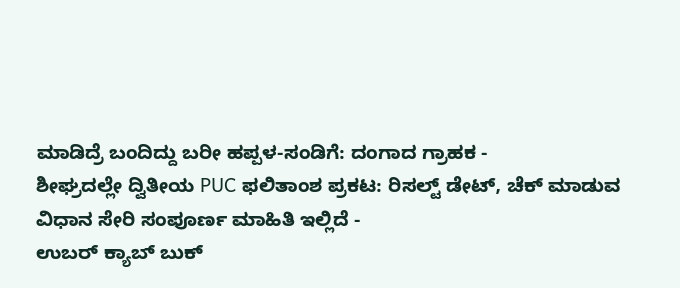ಮಾಡಿದ್ರೆ ಬಂದಿದ್ದು ಬರೀ ಹಪ್ಪಳ-ಸಂಡಿಗೆ: ದಂಗಾದ ಗ್ರಾಹಕ -
ಶೀಘ್ರದಲ್ಲೇ ದ್ವಿತೀಯ PUC ಫಲಿತಾಂಶ ಪ್ರಕಟ: ರಿಸಲ್ಟ್ ಡೇಟ್, ಚೆಕ್ ಮಾಡುವ ವಿಧಾನ ಸೇರಿ ಸಂಪೂರ್ಣ ಮಾಹಿತಿ ಇಲ್ಲಿದೆ -
ಉಬರ್ ಕ್ಯಾಬ್ ಬುಕ್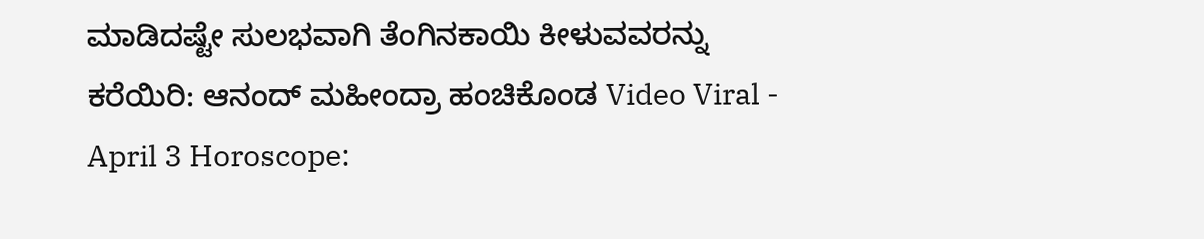ಮಾಡಿದಷ್ಟೇ ಸುಲಭವಾಗಿ ತೆಂಗಿನಕಾಯಿ ಕೀಳುವವರನ್ನು ಕರೆಯಿರಿ: ಆನಂದ್ ಮಹೀಂದ್ರಾ ಹಂಚಿಕೊಂಡ Video Viral -
April 3 Horoscope: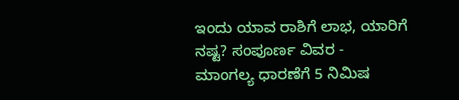ಇಂದು ಯಾವ ರಾಶಿಗೆ ಲಾಭ, ಯಾರಿಗೆ ನಷ್ಟ? ಸಂಪೂರ್ಣ ವಿವರ -
ಮಾಂಗಲ್ಯ ಧಾರಣೆಗೆ 5 ನಿಮಿಷ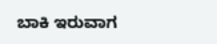ಬಾಕಿ ಇರುವಾಗ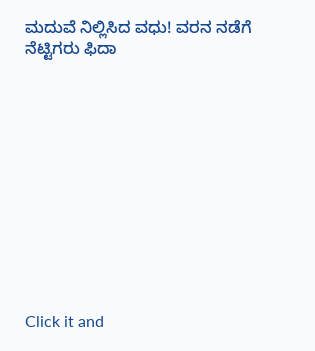ಮದುವೆ ನಿಲ್ಲಿಸಿದ ವಧು! ವರನ ನಡೆಗೆ ನೆಟ್ಟಿಗರು ಫಿದಾ












Click it and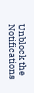Unblock the Notifications